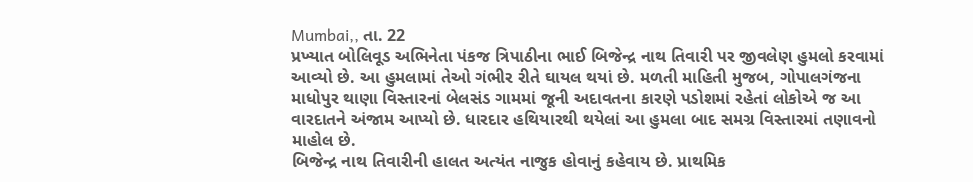Mumbai,, તા. 22
પ્રખ્યાત બોલિવૂડ અભિનેતા પંકજ ત્રિપાઠીના ભાઈ બિજેન્દ્ર નાથ તિવારી પર જીવલેણ હુમલો કરવામાં આવ્યો છે. આ હુમલામાં તેઓ ગંભીર રીતે ઘાયલ થયાં છે. મળતી માહિતી મુજબ, ગોપાલગંજના માધોપુર થાણા વિસ્તારનાં બેલસંડ ગામમાં જૂની અદાવતના કારણે પડોશમાં રહેતાં લોકોએ જ આ વારદાતને અંજામ આપ્યો છે. ધારદાર હથિયારથી થયેલાં આ હુમલા બાદ સમગ્ર વિસ્તારમાં તણાવનો માહોલ છે.
બિજેન્દ્ર નાથ તિવારીની હાલત અત્યંત નાજુક હોવાનું કહેવાય છે. પ્રાથમિક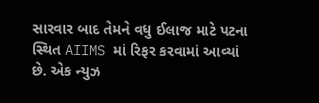સારવાર બાદ તેમને વધુ ઈલાજ માટે પટના સ્થિત AIIMS માં રિફર કરવામાં આવ્યાં છે. એક ન્યુઝ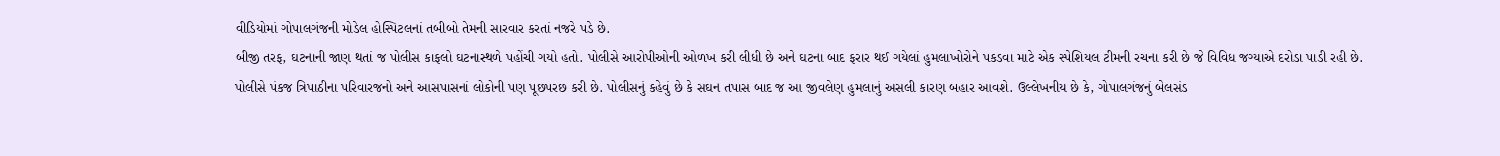વીડિયોમાં ગોપાલગંજની મોડેલ હોસ્પિટલનાં તબીબો તેમની સારવાર કરતાં નજરે પડે છે.
બીજી તરફ, ઘટનાની જાણ થતાં જ પોલીસ કાફલો ઘટનાસ્થળે પહોંચી ગયો હતો. પોલીસે આરોપીઓની ઓળખ કરી લીધી છે અને ઘટના બાદ ફરાર થઈ ગયેલાં હુમલાખોરોને પકડવા માટે એક સ્પેશિયલ ટીમની રચના કરી છે જે વિવિધ જગ્યાએ દરોડા પાડી રહી છે.
પોલીસે પંકજ ત્રિપાઠીના પરિવારજનો અને આસપાસનાં લોકોની પણ પૂછપરછ કરી છે. પોલીસનું કહેવું છે કે સઘન તપાસ બાદ જ આ જીવલેણ હુમલાનું અસલી કારણ બહાર આવશે. ઉલ્લેખનીય છે કે, ગોપાલગંજનું બેલસંડ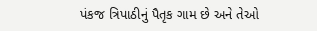પંકજ ત્રિપાઠીનું પૈતૃક ગામ છે અને તેઓ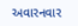અવારનવાર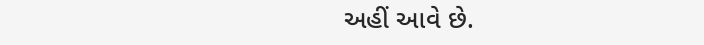અહીં આવે છે.